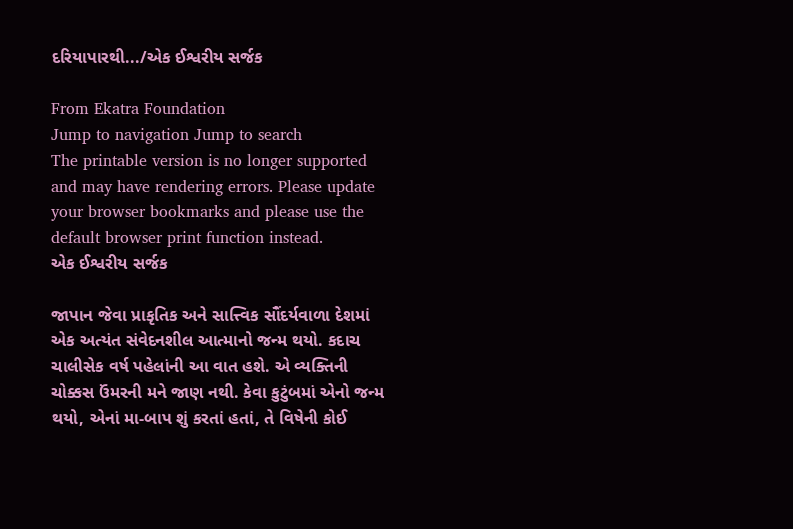દરિયાપારથી.../એક ઈશ્વરીય સર્જક

From Ekatra Foundation
Jump to navigation Jump to search
The printable version is no longer supported and may have rendering errors. Please update your browser bookmarks and please use the default browser print function instead.
એક ઈશ્વરીય સર્જક

જાપાન જેવા પ્રાકૃતિક અને સાત્ત્વિક સૌંદર્યવાળા દેશમાં એક અત્યંત સંવેદનશીલ આત્માનો જન્મ થયો. કદાચ ચાલીસેક વર્ષ પહેલાંની આ વાત હશે. એ વ્યક્તિની ચોક્કસ ઉંમરની મને જાણ નથી. કેવા કુટુંબમાં એનો જન્મ થયો, એનાં મા-બાપ શું કરતાં હતાં, તે વિષેની કોઈ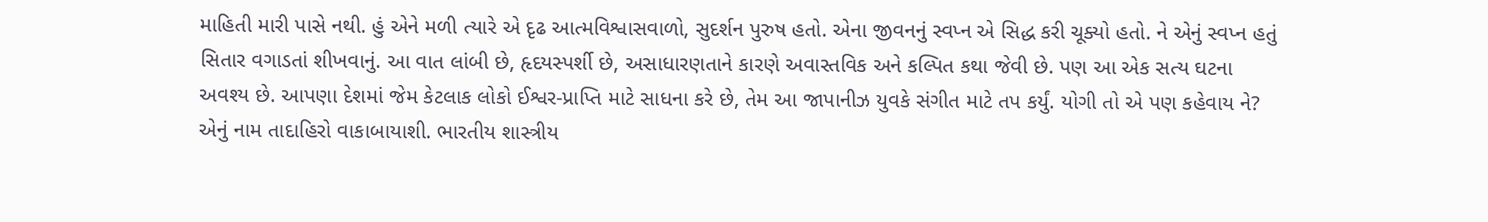માહિતી મારી પાસે નથી. હું એને મળી ત્યારે એ દૃઢ આત્મવિશ્વાસવાળો, સુદર્શન પુરુષ હતો. એના જીવનનું સ્વપ્ન એ સિદ્ધ કરી ચૂક્યો હતો. ને એનું સ્વપ્ન હતું સિતાર વગાડતાં શીખવાનું. આ વાત લાંબી છે, હૃદયસ્પર્શી છે, અસાધારણતાને કારણે અવાસ્તવિક અને કલ્પિત કથા જેવી છે. પણ આ એક સત્ય ઘટના અવશ્ય છે. આપણા દેશમાં જેમ કેટલાક લોકો ઈશ્વર-પ્રાપ્તિ માટે સાધના કરે છે, તેમ આ જાપાનીઝ યુવકે સંગીત માટે તપ કર્યું. યોગી તો એ પણ કહેવાય ને? એનું નામ તાદાહિરો વાકાબાયાશી. ભારતીય શાસ્ત્રીય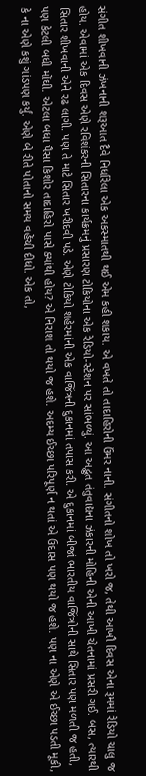સંગીત શીખવાની ઝંખનાની શરૂઆત દૈવે નિર્ધારેલા એક અકસ્માતથી થઈ એમ કહી શકાય. એ વખતે તો તાદાહિરોની ઉંમર નાની. સંગીતનો શોખ તો ખરો જ, તેથી આખૌ દિવસ એના રૂમમાં રેડિયો ચાલુ જ હોય. એવામાં એક દિવસ એણે રવિશંકરની સિતારના કાર્યક્રમનું પ્રસારણ ટોકિયોના એક રેડિયો-સ્ટેશન પર સાંભળ્યું. આ અદ્ભુત તંતુવાદ્યના ઝંકારની મોહિની એની આખી ચેતનામાં પ્રસરી ગઈ. બસ, ત્યારથી સિતાર શીખવાની એને રઢ લાગી. પણ તે માટે સિતાર ખરીદવી પડે. એણે ટોકિયો શહેરમાંની એક વાજિંત્રની દુકાનમાં તપાસ કરી. એ દુકાનમાં બીજાં ભારતીય વાજિંત્રોની સાથે સિતાર પણ મળતી જ હતી, પણ કેટલી બધી મોંઘી. એટલા બધા પૈસા કિશોર તાદાહિરો પાસે ક્યાંથી હોય? એ નિરાશ તો થયો જ હશે. અદમ્ય ઈચ્છા પરિપૂર્ણ ન થતાં એ ઉદાસ પણ થયો જ હશે. પણ ના એણે એ ઈચ્છા પડતી મૂકી, કે ના એણે કશું ગાંડપણ કર્યું. એણે બે રીતે પોતાનો સમય વહેંચી દીધો. એક તો,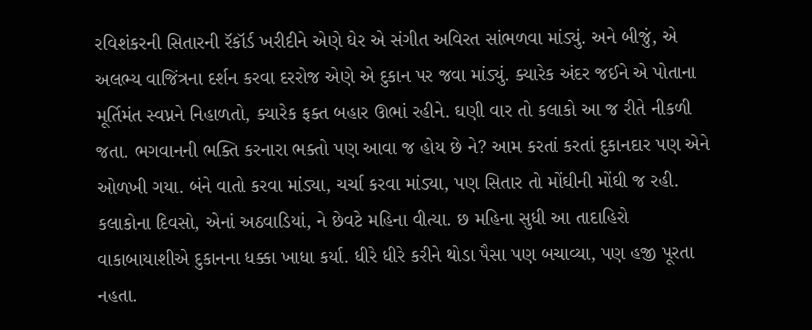રવિશંકરની સિતારની રૅકૉર્ડ ખરીદીને એણે ઘેર એ સંગીત અવિરત સાંભળવા માંડ્યું. અને બીજું, એ અલભ્ય વાજિંત્રના દર્શન કરવા દરરોજ એણે એ દુકાન પર જવા માંડ્યું. ક્યારેક અંદર જઈને એ પોતાના મૂર્તિમંત સ્વપ્નને નિહાળતો, ક્યારેક ફક્ત બહાર ઊભાં રહીને. ઘણી વાર તો કલાકો આ જ રીતે નીકળી જતા. ભગવાનની ભક્તિ કરનારા ભક્તો પણ આવા જ હોય છે ને? આમ કરતાં કરતાં દુકાનદાર પણ એને ઓળખી ગયા. બંને વાતો કરવા માંડ્યા, ચર્ચા કરવા માંડ્યા, પણ સિતાર તો મોંઘીની મોંઘી જ રહી. કલાકોના દિવસો, એનાં અઠવાડિયાં, ને છેવટે મહિના વીત્યા. છ મહિના સુધી આ તાદાહિરો વાકાબાયાશીએ દુકાનના ધક્કા ખાધા કર્યા. ધીરે ધીરે કરીને થોડા પૈસા પણ બચાવ્યા, પણ હજી પૂરતા નહતા.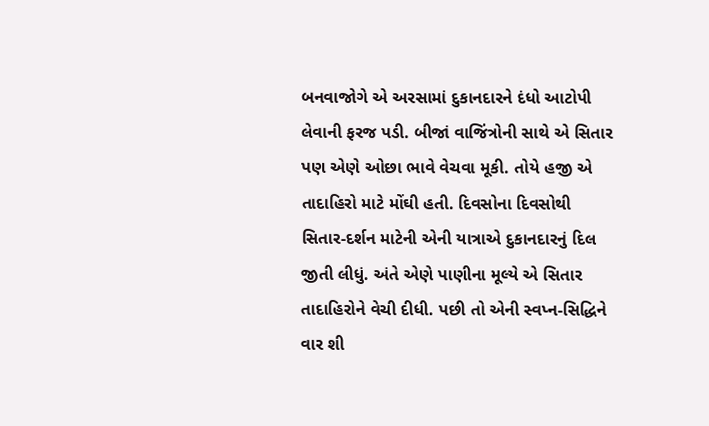બનવાજોગે એ અરસામાં દુકાનદારને દંધો આટોપી લેવાની ફરજ પડી. બીજાં વાજિંત્રોની સાથે એ સિતાર પણ એણે ઓછા ભાવે વેચવા મૂકી. તોયે હજી એ તાદાહિરો માટે મોંઘી હતી. દિવસોના દિવસોથી સિતાર-દર્શન માટેની એની યાત્રાએ દુકાનદારનું દિલ જીતી લીધું. અંતે એણે પાણીના મૂલ્યે એ સિતાર તાદાહિરોને વેચી દીધી. પછી તો એની સ્વપ્ન-સિદ્ધિને વાર શી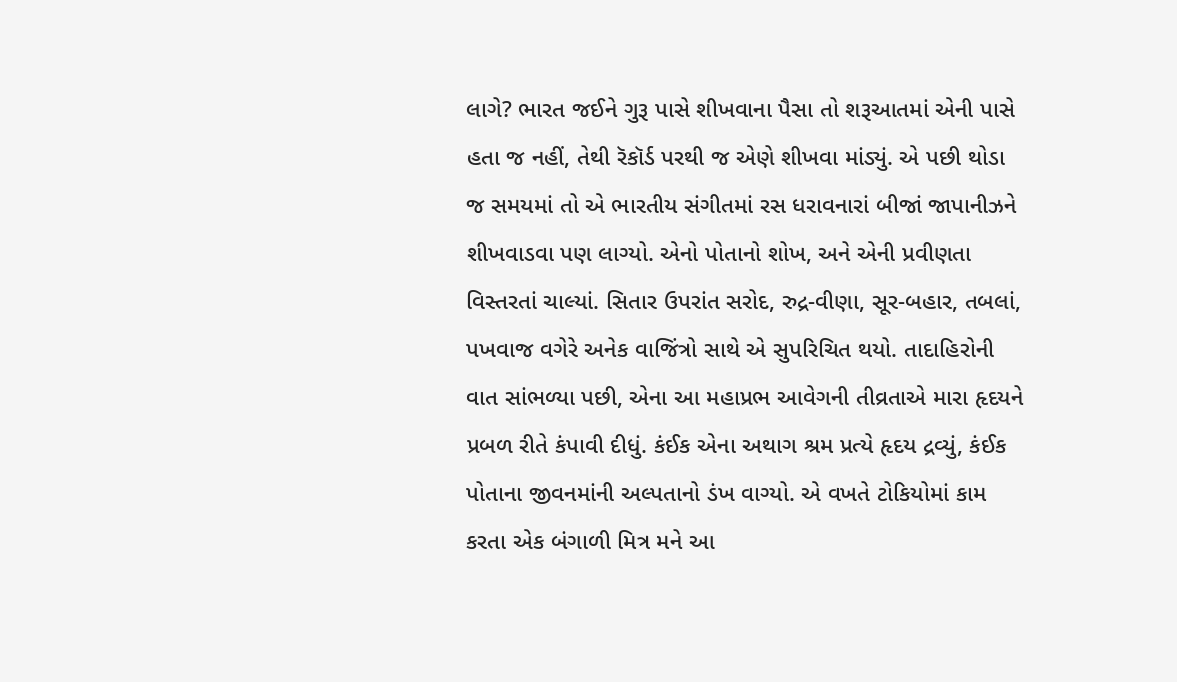લાગે? ભારત જઈને ગુરૂ પાસે શીખવાના પૈસા તો શરૂઆતમાં એની પાસે હતા જ નહીં, તેથી રૅકૉર્ડ પરથી જ એણે શીખવા માંડ્યું. એ પછી થોડા જ સમયમાં તો એ ભારતીય સંગીતમાં રસ ધરાવનારાં બીજાં જાપાનીઝને શીખવાડવા પણ લાગ્યો. એનો પોતાનો શોખ, અને એની પ્રવીણતા વિસ્તરતાં ચાલ્યાં. સિતાર ઉપરાંત સરોદ, રુદ્ર-વીણા, સૂર-બહાર, તબલાં, પખવાજ વગેરે અનેક વાજિંત્રો સાથે એ સુપરિચિત થયો. તાદાહિરોની વાત સાંભળ્યા પછી, એના આ મહાપ્રભ આવેગની તીવ્રતાએ મારા હૃદયને પ્રબળ રીતે કંપાવી દીધું. કંઈક એના અથાગ શ્રમ પ્રત્યે હૃદય દ્રવ્યું, કંઈક પોતાના જીવનમાંની અલ્પતાનો ડંખ વાગ્યો. એ વખતે ટોકિયોમાં કામ કરતા એક બંગાળી મિત્ર મને આ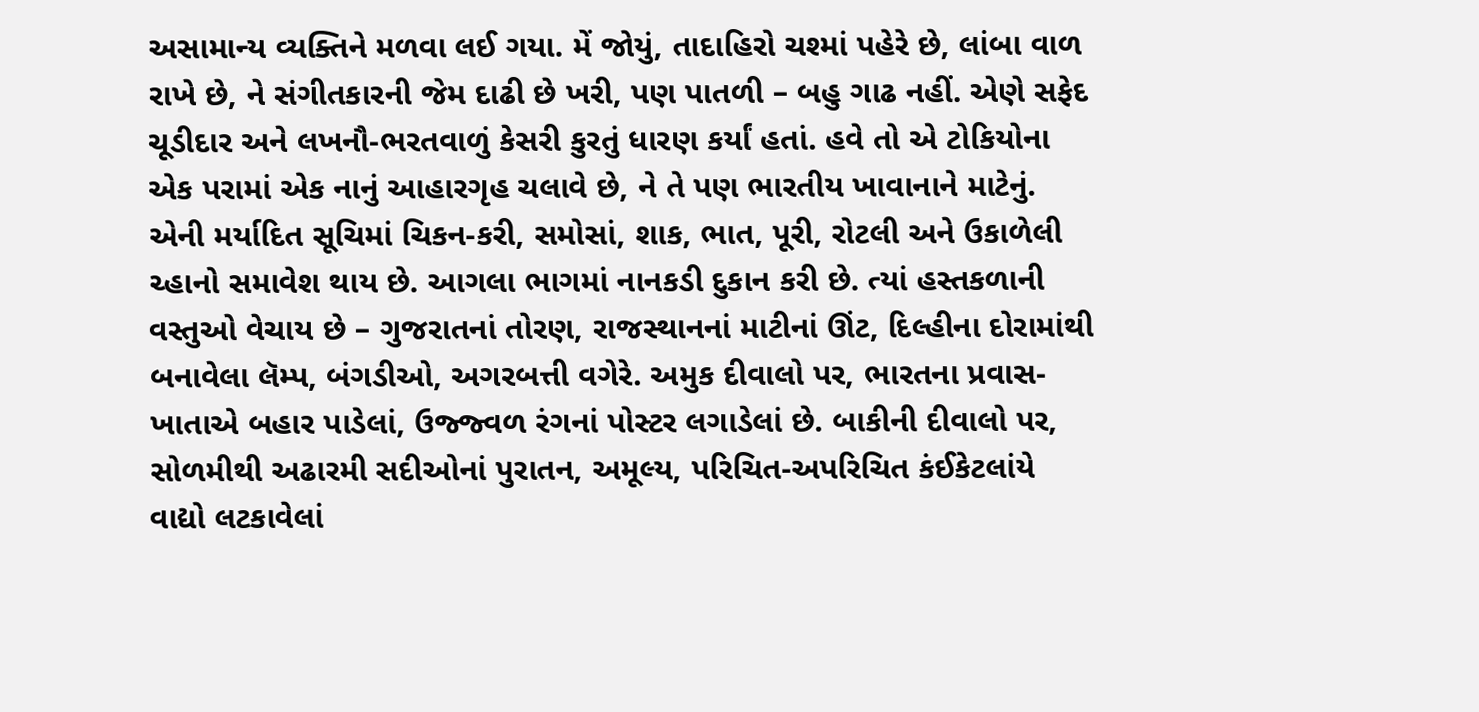અસામાન્ય વ્યક્તિને મળવા લઈ ગયા. મેં જોયું, તાદાહિરો ચશ્માં પહેરે છે, લાંબા વાળ રાખે છે, ને સંગીતકારની જેમ દાઢી છે ખરી, પણ પાતળી – બહુ ગાઢ નહીં. એણે સફેદ ચૂડીદાર અને લખનૌ-ભરતવાળું કેસરી કુરતું ધારણ કર્યાં હતાં. હવે તો એ ટોકિયોના એક પરામાં એક નાનું આહારગૃહ ચલાવે છે, ને તે પણ ભારતીય ખાવાનાને માટેનું. એની મર્યાદિત સૂચિમાં ચિકન-કરી, સમોસાં, શાક, ભાત, પૂરી, રોટલી અને ઉકાળેલી ચ્હાનો સમાવેશ થાય છે. આગલા ભાગમાં નાનકડી દુકાન કરી છે. ત્યાં હસ્તકળાની વસ્તુઓ વેચાય છે – ગુજરાતનાં તોરણ, રાજસ્થાનનાં માટીનાં ઊંટ, દિલ્હીના દોરામાંથી બનાવેલા લૅમ્પ, બંગડીઓ, અગરબત્તી વગેરે. અમુક દીવાલો પર, ભારતના પ્રવાસ-ખાતાએ બહાર પાડેલાં, ઉજ્જ્વળ રંગનાં પોસ્ટર લગાડેલાં છે. બાકીની દીવાલો પર, સોળમીથી અઢારમી સદીઓનાં પુરાતન, અમૂલ્ય, પરિચિત-અપરિચિત કંઈકેટલાંયે વાદ્યો લટકાવેલાં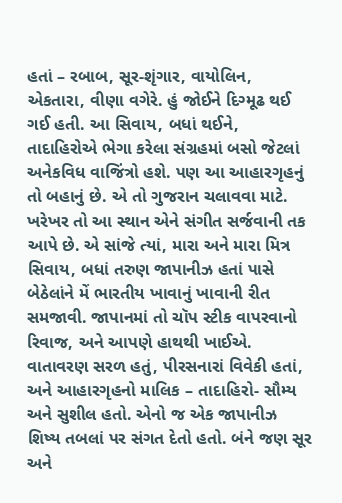હતાં – રબાબ, સૂર-શૃંગાર, વાયોલિન, એકતારા, વીણા વગેરે. હું જોઈને દિગ્મૂઢ થઈ ગઈ હતી. આ સિવાય, બધાં થઈને, તાદાહિરોએ ભેગા કરેલા સંગ્રહમાં બસો જેટલાં અનેકવિધ વાજિંત્રો હશે. પણ આ આહારગૃહનું તો બહાનું છે. એ તો ગુજરાન ચલાવવા માટે. ખરેખર તો આ સ્થાન એને સંગીત સર્જવાની તક આપે છે. એ સાંજે ત્યાં, મારા અને મારા મિત્ર સિવાય, બધાં તરુણ જાપાનીઝ હતાં પાસે બેઠેલાંને મેં ભારતીય ખાવાનું ખાવાની રીત સમજાવી. જાપાનમાં તો ચૉપ સ્ટીક વાપરવાનો રિવાજ, અને આપણે હાથથી ખાઈએ. વાતાવરણ સરળ હતું, પીરસનારાં વિવેકી હતાં, અને આહારગૃહનો માલિક – તાદાહિરો- સૌમ્ય અને સુશીલ હતો. એનો જ એક જાપાનીઝ શિષ્ય તબલાં પર સંગત દેતો હતો. બંને જણ સૂર અને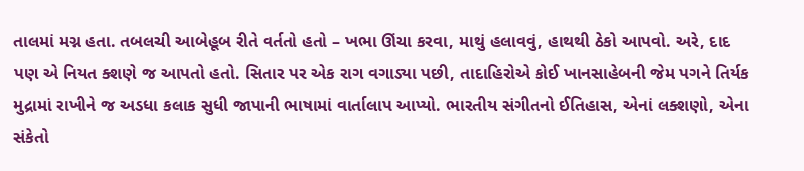તાલમાં મગ્ન હતા. તબલચી આબેહૂબ રીતે વર્તતો હતો – ખભા ઊંચા કરવા, માથું હલાવવું, હાથથી ઠેકો આપવો. અરે, દાદ પણ એ નિયત ક્શણે જ આપતો હતો. સિતાર પર એક રાગ વગાડ્યા પછી, તાદાહિરોએ કોઈ ખાનસાહેબની જેમ પગને તિર્યક મુદ્રામાં રાખીને જ અડધા કલાક સુધી જાપાની ભાષામાં વાર્તાલાપ આપ્યો. ભારતીય સંગીતનો ઈતિહાસ, એનાં લક્શણો, એના સંકેતો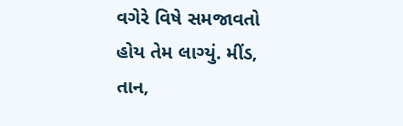વગેરે વિષે સમજાવતો હોય તેમ લાગ્યું. મીંડ, તાન,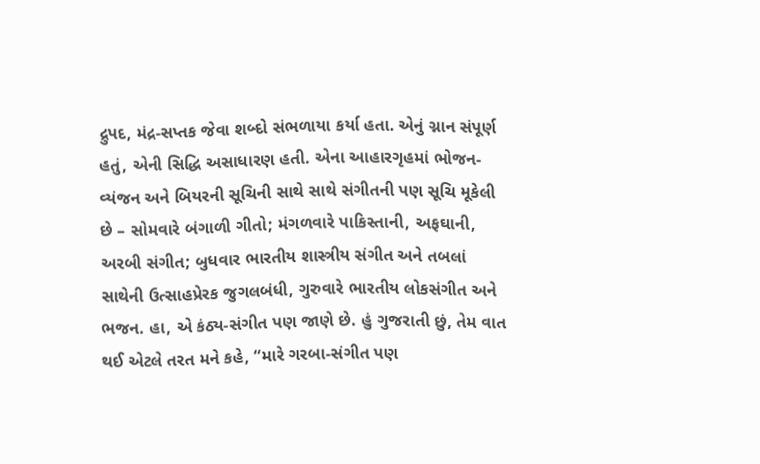દ્રુપદ, મંદ્ર-સપ્તક જેવા શબ્દો સંભળાયા કર્યા હતા. એનું ગ્નાન સંપૂર્ણ હતું, એની સિદ્ધિ અસાધારણ હતી. એના આહારગૃહમાં ભોજન-વ્યંજન અને બિયરની સૂચિની સાથે સાથે સંગીતની પણ સૂચિ મૂકેલી છે – સોમવારે બંગાળી ગીતો; મંગળવારે પાકિસ્તાની, અફઘાની, અરબી સંગીત; બુધવાર ભારતીય શાસ્ત્રીય સંગીત અને તબલાં સાથેની ઉત્સાહપ્રેરક જુગલબંધી, ગુરુવારે ભારતીય લોકસંગીત અને ભજન. હા, એ કંઠ્ય-સંગીત પણ જાણે છે. હું ગુજરાતી છું, તેમ વાત થઈ એટલે તરત મને કહે, “મારે ગરબા-સંગીત પણ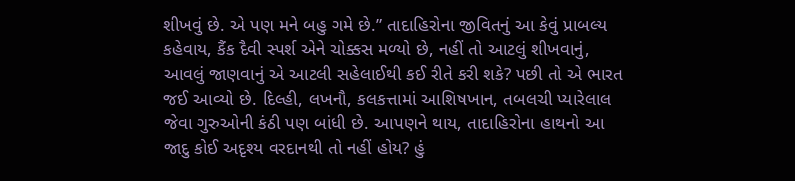શીખવું છે. એ પણ મને બહુ ગમે છે.” તાદાહિરોના જીવિતનું આ કેવું પ્રાબલ્ય કહેવાય, કૈંક દૈવી સ્પર્શ એને ચોક્કસ મળ્યો છે, નહીં તો આટલું શીખવાનું, આવલું જાણવાનું એ આટલી સહેલાઈથી કઈ રીતે કરી શકે? પછી તો એ ભારત જઈ આવ્યો છે. દિલ્હી, લખનૌ, કલકત્તામાં આશિષખાન, તબલચી પ્યારેલાલ જેવા ગુરુઓની કંઠી પણ બાંધી છે. આપણને થાય, તાદાહિરોના હાથનો આ જાદુ કોઈ અદૃશ્ય વરદાનથી તો નહીં હોય? હું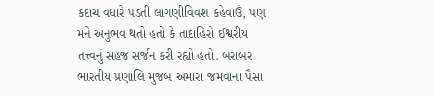કદાચ વધારે પડતી લાગણીવિવશ કહેવાઉં, પણ મને અનુભવ થતો હતો કે તાદાહિરો ઈશ્વરીય તત્ત્વનું સહજ સર્જન કરી રહ્યો હતો. બરાબર ભારતીય પ્રણાલિ મુજબ અમારા જમવાના પૈસા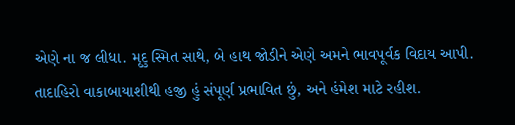એણે ના જ લીધા. મૃદુ સ્મિત સાથે, બે હાથ જોડીને એણે અમને ભાવપૂર્વક વિદાય આપી. તાદાહિરો વાકાબાયાશીથી હજી હું સંપૂર્ણ પ્રભાવિત છું, અને હંમેશ માટે રહીશ.